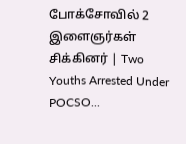போக்சோவில் 2 இளைஞர்கள் சிக்கினர் | Two Youths Arrested Under POCSO...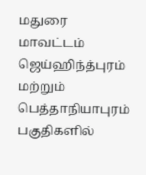மதுரை மாவட்டம் ஜெய்ஹிந்த்புரம் மற்றும் பெத்தாநியாபுரம் பகுதிகளில்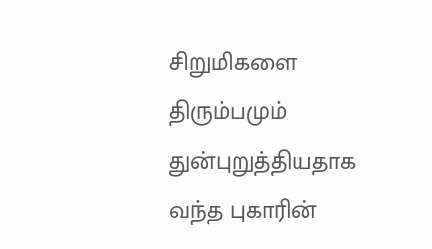சிறுமிகளை திரும்பமும் துன்புறுத்தியதாக வந்த புகாரின்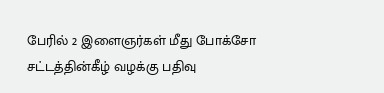பேரில் 2 இளைஞர்கள் மீது போக்சோ சட்டத்தின்கீழ் வழக்கு பதிவு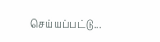செய்யப்பட்டு...